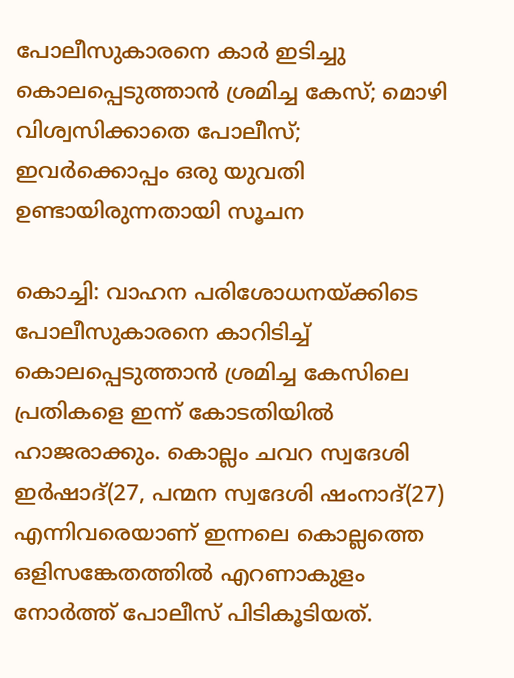പോലീസുകാരനെ കാര്‍ ഇടിച്ചു കൊലപ്പെടുത്താന്‍ ശ്രമിച്ച കേസ്; മൊഴി വിശ്വസിക്കാതെ പോലീസ്; ഇവർക്കൊപ്പം ഒരു യുവതി ഉണ്ടായിരുന്നതായി സൂചന

കൊച്ചി: വാഹന പരിശോധനയ്ക്കിടെ പോലീസുകാരനെ കാറിടിച്ച് കൊലപ്പെടുത്താന്‍ ശ്രമിച്ച കേസിലെ പ്രതികളെ ഇന്ന് കോടതിയില്‍ ഹാജരാക്കും. കൊല്ലം ചവറ സ്വദേശി ഇര്‍ഷാദ്(27, പന്മന സ്വദേശി ഷംനാദ്(27) എന്നിവരെയാണ് ഇന്നലെ കൊല്ലത്തെ ഒളിസങ്കേതത്തില്‍ എറണാകുളം നോര്‍ത്ത് പോലീസ് പിടികൂടിയത്.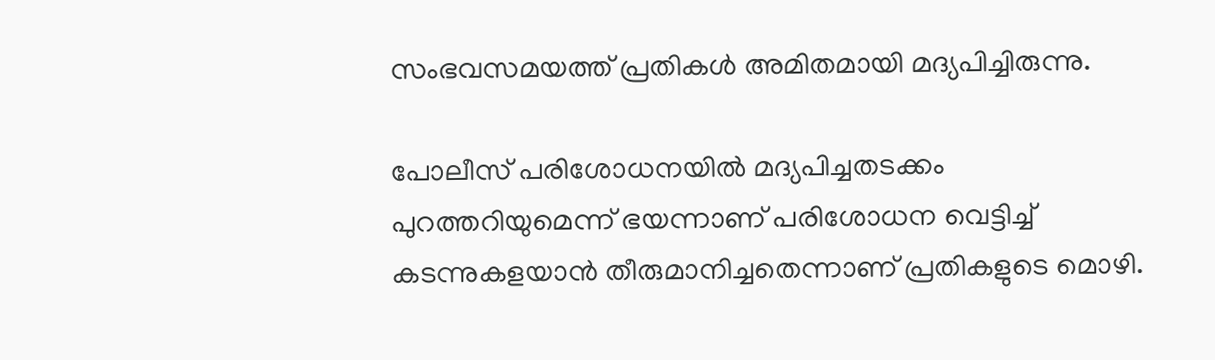സംഭവസമയത്ത് പ്രതികള്‍ അമിതമായി മദ്യപിച്ചിരുന്നു.

പോലീസ് പരിശോധനയില്‍ മദ്യപിച്ചതടക്കം പുറത്തറിയുമെന്ന് ഭയന്നാണ് പരിശോധന വെട്ടിച്ച് കടന്നുകളയാന്‍ തീരുമാനിച്ചതെന്നാണ് പ്രതികളുടെ മൊഴി.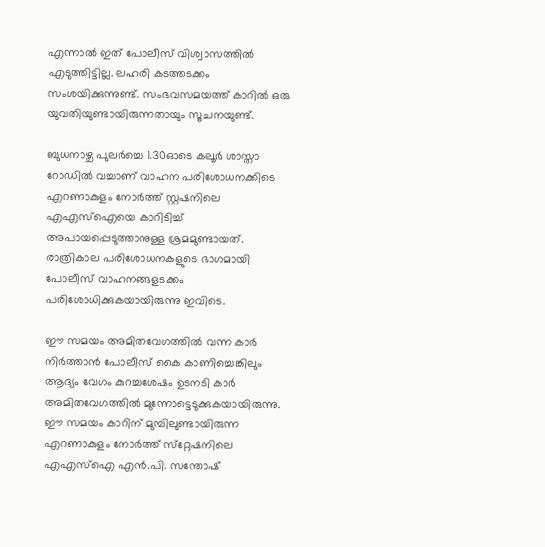എന്നാല്‍ ഇത് പോലീസ് വിശ്വാസത്തില്‍ എടുത്തിട്ടില്ല. ലഹരി കടത്തടക്കം സംശയിക്കുന്നുണ്ട്. സംഭവസമയത്ത് കാറില്‍ ഒരു യുവതിയുണ്ടായിരുന്നതായും സൂചനയുണ്ട്.

ബുധനാഴ്ച പുലര്‍ച്ചെ 1.30ഓടെ കലൂര്‍ ശാസ്താ റോഡില്‍ വച്ചാണ് വാഹന പരിശോധനക്കിടെ എറണാകുളം നോര്‍ത്ത് സ്റ്റഷനിലെ എഎസ്‌ഐയെ കാറിടിച്ച് അപായപ്പെടുത്താനുള്ള ശ്രമമുണ്ടായത്. രാത്രികാല പരിശോധനകളുടെ ഭാഗമായി പോലീസ് വാഹനങ്ങളടക്കം പരിശോധിക്കുകയായിരുന്നു ഇവിടെ.

ഈ സമയം അമിതവേഗത്തില്‍ വന്ന കാര്‍ നിര്‍ത്താന്‍ പോലീസ് കൈ കാണിച്ചെങ്കിലും ആദ്യം വേഗം കുറച്ചശേഷം ഉടനടി കാര്‍ അമിതവേഗത്തില്‍ മുന്നോട്ടെടുക്കുകയായിരുന്നു. ഈ സമയം കാറിന് മുമ്പിലുണ്ടായിരുന്ന എറണാകുളം നോര്‍ത്ത് സ്‌റ്റേഷനിലെ എഎസ്‌ഐ എന്‍.പി. സന്തോഷ്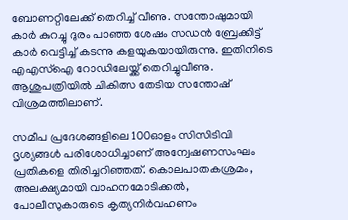ബോണറ്റിലേക്ക് തെറിച്ച് വീണു. സന്തോഷുമായി കാര്‍ കുറച്ചു ദുരം പാഞ്ഞ ശേഷം സഡന്‍ ബ്രേക്കിട്ട് കാര്‍ വെട്ടിച്ച് കടന്നു കളയുകയായിരുന്നു. ഇതിനിടെ എഎസ്‌ഐ റോഡിലേയ്ക്ക് തെറിച്ചുവീണു. ആശുപത്രിയില്‍ ചികിത്സ തേടിയ സന്തോഷ് വിശ്രമത്തിലാണ്.

സമീപ പ്രദേശങ്ങളിലെ 100ഓളം സിസിടിവി ദൃശ്യങ്ങള്‍ പരിശോധിച്ചാണ് അന്വേഷണസംഘം പ്രതികളെ തിരിച്ചറിഞ്ഞത്. കൊലപാതകശ്രമം, അലക്ഷ്യമായി വാഹനമോടിക്കല്‍, പോലീസുകാരുടെ കൃത്യനിര്‍വഹണം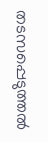തടസപ്പെടുത്തല്‍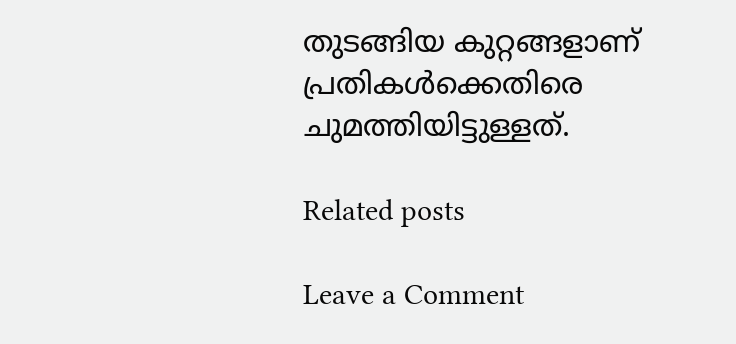തുടങ്ങിയ കുറ്റങ്ങളാണ് പ്രതികള്‍ക്കെതിരെ ചുമത്തിയിട്ടുള്ളത്.

Related posts

Leave a Comment